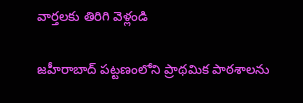వార్తలకు తిరిగి వెళ్లండి

జహీరాబాద్ పట్టణంలోని ప్రాథమిక పాఠశాలను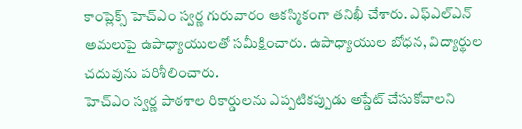కాంప్లెక్స్ హెచ్ఎం స్వర్ణ గురువారం ఆకస్మికంగా తనిఖీ చేశారు. ఎఫ్ఎల్ఎన్ అమలుపై ఉపాధ్యాయులతో సమీక్షించారు. ఉపాధ్యాయుల బోధన, విద్యార్థుల చదువును పరిశీలించారు.
హెచ్ఎం స్వర్ణ పాఠశాల రికార్డులను ఎప్పటికప్పుడు అప్డేట్ చేసుకోవాలని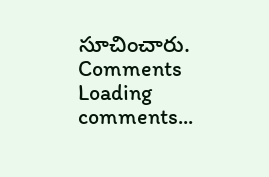సూచించారు.
Comments
Loading comments...